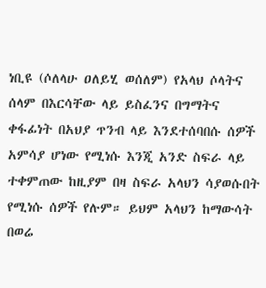ነቢዩ (ሶለላሁ ዐለይሂ ወሰለም) የአላህ ሶላትና ሰላም በእርሳቸው ላይ ይስፈንና በግማትና ቀፋፊነት በአህያ ጥንብ ላይ እንደተሰባበሱ ሰዎች አምሳያ ሆነው የሚነሱ እንጂ አንድ ስፍራ ላይ ተቀምጠው ከዚያም በዛ ስፍራ አላህን ሳያወሱበት የሚነሱ ሰዎች የሉም። ይህም አላህን ከማውሳት በወሬ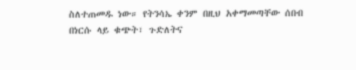ስለተጠመዱ ነው። የትንሳኤ ቀንም በዚህ አቀማመጣቸው ሰበብ በነርሱ ላይ ቁጭት፣ ጉድለትና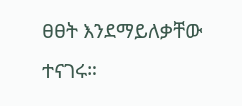ፀፀት እንደማይለቃቸው ተናገሩ።